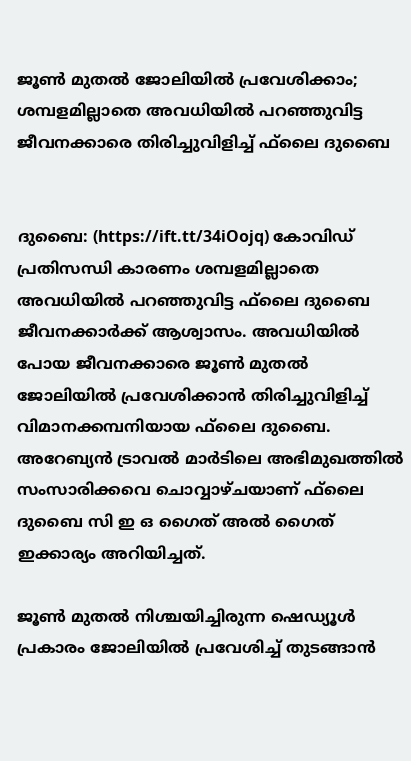ജൂണ്‍ മുതല്‍ ജോലിയില്‍ പ്രവേശിക്കാം; ശമ്പളമില്ലാതെ അവധിയില്‍ പറഞ്ഞുവിട്ട ജീവനക്കാരെ തിരിച്ചുവിളിച്ച് ഫ്‌ലൈ ദുബൈ


ദുബൈ: (https://ift.tt/34iOojq) കോവിഡ് പ്രതിസന്ധി കാരണം ശമ്പളമില്ലാതെ അവധിയില്‍ പറഞ്ഞുവിട്ട ഫ്‌ലൈ ദുബൈ ജീവനക്കാര്‍ക്ക് ആശ്വാസം. അവധിയില്‍ പോയ ജീവനക്കാരെ ജൂണ്‍ മുതല്‍ ജോലിയില്‍ പ്രവേശിക്കാന്‍ തിരിച്ചുവിളിച്ച് വിമാനക്കമ്പനിയായ ഫ്‌ലൈ ദുബൈ. അറേബ്യന്‍ ട്രാവല്‍ മാര്‍ടിലെ അഭിമുഖത്തില്‍ സംസാരിക്കവെ ചൊവ്വാഴ്ചയാണ് ഫ്‌ലൈ ദുബൈ സി ഇ ഒ ഗൈത് അല്‍ ഗൈത് ഇക്കാര്യം അറിയിച്ചത്.

ജൂണ്‍ മുതല്‍ നിശ്ചയിച്ചിരുന്ന ഷെഡ്യൂള്‍ പ്രകാരം ജോലിയില്‍ പ്രവേശിച്ച് തുടങ്ങാന്‍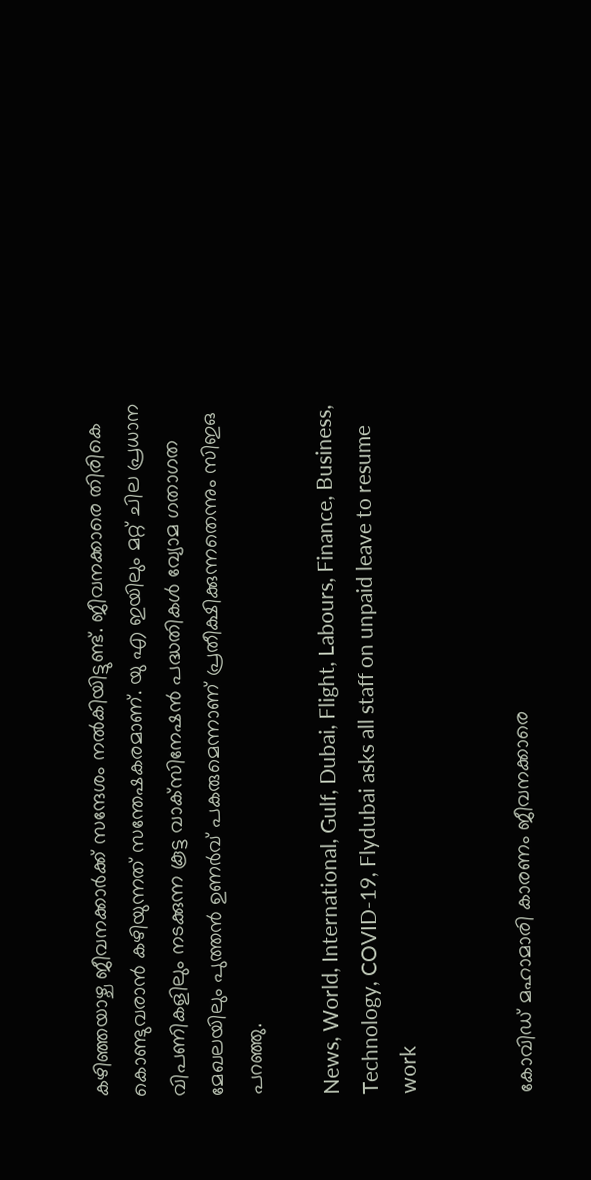കഴിഞ്ഞയാഴ്ച ജീവനക്കാര്‍ക്ക് സന്ദേശം നല്‍കിയിട്ടുണ്ട്. ജീവനക്കാരെ തിരികെ കൊണ്ടുവരാന്‍ കഴിയുന്നത് സന്തേഷകരമാണ്. യു എ ഇയിലും മറ്റ് ചില പ്രധാന വിപണികളിലും നടക്കുന്ന കൂട്ട വാക്‌സിനേഷന്‍ പദ്ധതികള്‍ വ്യോമ ഗതാഗത മേഖലയിലും പുത്തന്‍ ഉണര്‍വ് പകരുമെന്നാണ് പ്രതീക്ഷിക്കുന്നതെന്നും സിഇഒ പറഞ്ഞു.

News, World, International, Gulf, Dubai, Flight, Labours, Finance, Business, Technology, COVID-19, Flydubai asks all staff on unpaid leave to resume work


കോവിഡ് മഹാമാരി കാരണം ജീവനക്കാരെ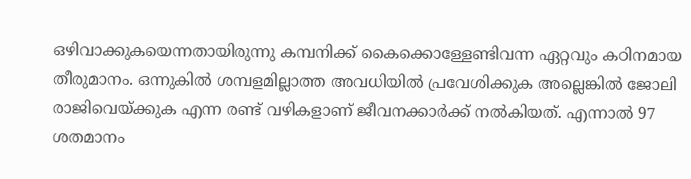ഒഴിവാക്കുകയെന്നതായിരുന്നു കമ്പനിക്ക് കൈക്കൊള്ളേണ്ടിവന്ന ഏറ്റവും കഠിനമായ തീരുമാനം. ഒന്നുകില്‍ ശമ്പളമില്ലാത്ത അവധിയില്‍ പ്രവേശിക്കുക അല്ലെങ്കില്‍ ജോലി രാജിവെയ്ക്കുക എന്ന രണ്ട് വഴികളാണ് ജീവനക്കാര്‍ക്ക് നല്‍കിയത്. എന്നാല്‍ 97 ശതമാനം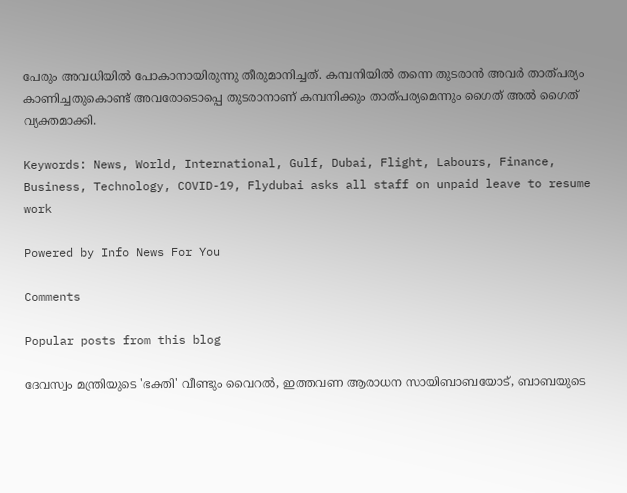പേരും അവധിയില്‍ പോകാനായിരുന്നു തീരുമാനിച്ചത്. കമ്പനിയില്‍ തന്നെ തുടരാന്‍ അവര്‍ താത്പര്യം കാണിച്ചതുകൊണ്ട് അവരോടൊപ്പെ തുടരാനാണ് കമ്പനിക്കും താത്പര്യമെന്നും ഗൈത് അല്‍ ഗൈത് വ്യക്തമാക്കി.

Keywords: News, World, International, Gulf, Dubai, Flight, Labours, Finance, Business, Technology, COVID-19, Flydubai asks all staff on unpaid leave to resume work

Powered by Info News For You

Comments

Popular posts from this blog

ദേവസ്വം മന്ത്രിയുടെ 'ഭക്തി' വീണ്ടും വൈറല്‍, ഇത്തവണ ആരാധന സായിബാബയോട്, ബാബയുടെ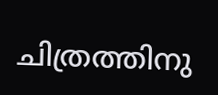ചിത്രത്തിനു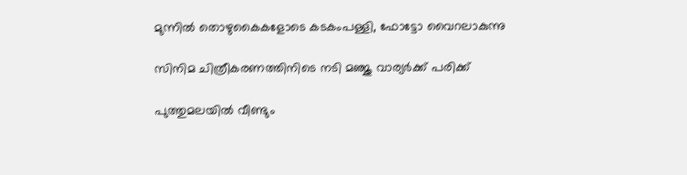മുന്നില്‍ തൊഴുകൈകളോടെ കടകംപള്ളി, ഫോട്ടോ വൈറലാകുന്നു

സിനിമ ചിത്രീകരണത്തിനിടെ നടി മഞ്ജു വാര്യര്‍ക്ക് പരിക്ക്

പുത്തുമലയില്‍ വീണ്ടും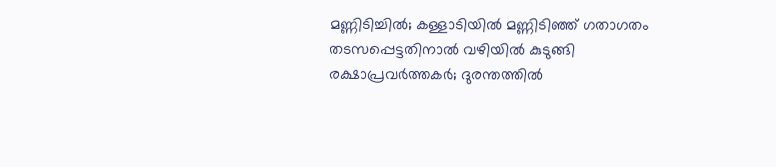മണ്ണിടിച്ചില്‍; കള്ളാടിയില്‍ മണ്ണിടിഞ്ഞ് ഗതാഗതം തടസപ്പെട്ടതിനാല്‍ വഴിയില്‍ കുടുങ്ങി രക്ഷാപ്രവര്‍ത്തകര്‍; ദുരന്തത്തില്‍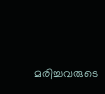മരിച്ചവരുടെ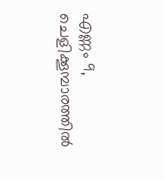എണ്ണം 9, ചെളിക്കൂമ്പാരത്തില്‍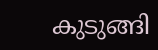കുടുങ്ങി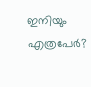ഇനിയും എത്രപേര്‍?